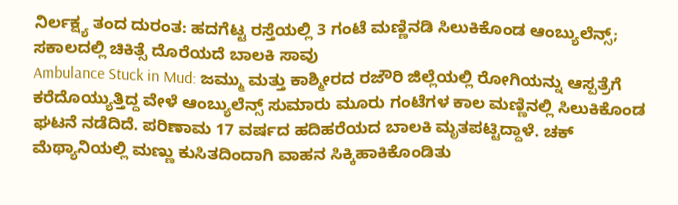ನಿರ್ಲಕ್ಷ್ಯ ತಂದ ದುರಂತ: ಹದಗೆಟ್ಟ ರಸ್ತೆಯಲ್ಲಿ 3 ಗಂಟೆ ಮಣ್ಣಿನಡಿ ಸಿಲುಕಿಕೊಂಡ ಆಂಬ್ಯುಲೆನ್ಸ್; ಸಕಾಲದಲ್ಲಿ ಚಿಕಿತ್ಸೆ ದೊರೆಯದೆ ಬಾಲಕಿ ಸಾವು
Ambulance Stuck in Mud: ಜಮ್ಮು ಮತ್ತು ಕಾಶ್ಮೀರದ ರಜೌರಿ ಜಿಲ್ಲೆಯಲ್ಲಿ ರೋಗಿಯನ್ನು ಆಸ್ಪತ್ರೆಗೆ ಕರೆದೊಯ್ಯುತ್ತಿದ್ದ ವೇಳೆ ಆಂಬ್ಯುಲೆನ್ಸ್ ಸುಮಾರು ಮೂರು ಗಂಟೆಗಳ ಕಾಲ ಮಣ್ಣಿನಲ್ಲಿ ಸಿಲುಕಿಕೊಂಡ ಘಟನೆ ನಡೆದಿದೆ. ಪರಿಣಾಮ 17 ವರ್ಷದ ಹದಿಹರೆಯದ ಬಾಲಕಿ ಮೃತಪಟ್ಟಿದ್ದಾಳೆ. ಚಕ್ ಮೆಥ್ಯಾನಿಯಲ್ಲಿ ಮಣ್ಣು ಕುಸಿತದಿಂದಾಗಿ ವಾಹನ ಸಿಕ್ಕಿಹಾಕಿಕೊಂಡಿತು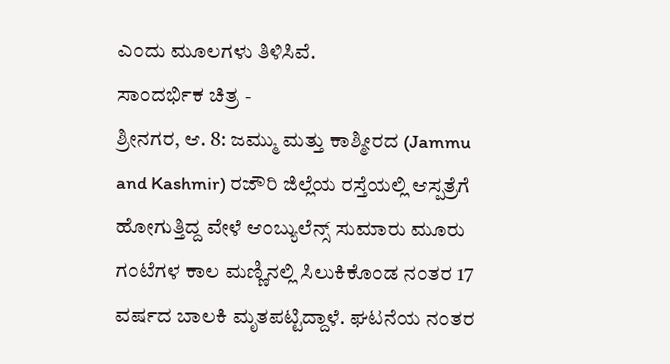ಎಂದು ಮೂಲಗಳು ತಿಳಿಸಿವೆ.
ಸಾಂದರ್ಭಿಕ ಚಿತ್ರ -
ಶ್ರೀನಗರ, ಆ. 8: ಜಮ್ಮು ಮತ್ತು ಕಾಶ್ಮೀರದ (Jammu and Kashmir) ರಜೌರಿ ಜಿಲ್ಲೆಯ ರಸ್ತೆಯಲ್ಲಿ ಆಸ್ಪತ್ರೆಗೆ ಹೋಗುತ್ತಿದ್ದ ವೇಳೆ ಆಂಬ್ಯುಲೆನ್ಸ್ ಸುಮಾರು ಮೂರು ಗಂಟೆಗಳ ಕಾಲ ಮಣ್ಣಿನಲ್ಲಿ ಸಿಲುಕಿಕೊಂಡ ನಂತರ 17 ವರ್ಷದ ಬಾಲಕಿ ಮೃತಪಟ್ಟಿದ್ದಾಳೆ. ಘಟನೆಯ ನಂತರ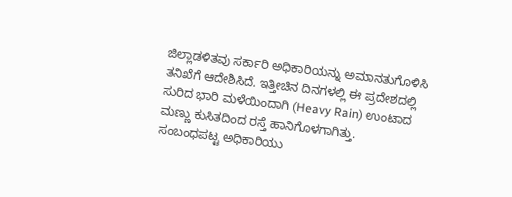ಜಿಲ್ಲಾಡಳಿತವು ಸರ್ಕಾರಿ ಅಧಿಕಾರಿಯನ್ನು ಅಮಾನತುಗೊಳಿಸಿ ತನಿಖೆಗೆ ಆದೇಶಿಸಿದೆ. ಇತ್ತೀಚಿನ ದಿನಗಳಲ್ಲಿ ಈ ಪ್ರದೇಶದಲ್ಲಿ ಸುರಿದ ಭಾರಿ ಮಳೆಯಿಂದಾಗಿ (Heavy Rain) ಉಂಟಾದ ಮಣ್ಣು ಕುಸಿತದಿಂದ ರಸ್ತೆ ಹಾನಿಗೊಳಗಾಗಿತ್ತು.
ಸಂಬಂಧಪಟ್ಟ ಅಧಿಕಾರಿಯು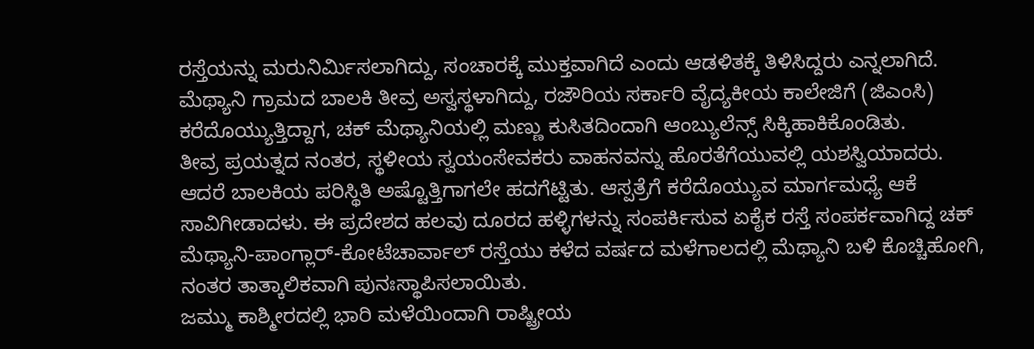ರಸ್ತೆಯನ್ನು ಮರುನಿರ್ಮಿಸಲಾಗಿದ್ದು, ಸಂಚಾರಕ್ಕೆ ಮುಕ್ತವಾಗಿದೆ ಎಂದು ಆಡಳಿತಕ್ಕೆ ತಿಳಿಸಿದ್ದರು ಎನ್ನಲಾಗಿದೆ. ಮೆಥ್ಯಾನಿ ಗ್ರಾಮದ ಬಾಲಕಿ ತೀವ್ರ ಅಸ್ವಸ್ಥಳಾಗಿದ್ದು, ರಜೌರಿಯ ಸರ್ಕಾರಿ ವೈದ್ಯಕೀಯ ಕಾಲೇಜಿಗೆ (ಜಿಎಂಸಿ) ಕರೆದೊಯ್ಯುತ್ತಿದ್ದಾಗ, ಚಕ್ ಮೆಥ್ಯಾನಿಯಲ್ಲಿ ಮಣ್ಣು ಕುಸಿತದಿಂದಾಗಿ ಆಂಬ್ಯುಲೆನ್ಸ್ ಸಿಕ್ಕಿಹಾಕಿಕೊಂಡಿತು.
ತೀವ್ರ ಪ್ರಯತ್ನದ ನಂತರ, ಸ್ಥಳೀಯ ಸ್ವಯಂಸೇವಕರು ವಾಹನವನ್ನು ಹೊರತೆಗೆಯುವಲ್ಲಿ ಯಶಸ್ವಿಯಾದರು. ಆದರೆ ಬಾಲಕಿಯ ಪರಿಸ್ಥಿತಿ ಅಷ್ಟೊತ್ತಿಗಾಗಲೇ ಹದಗೆಟ್ಟಿತು. ಆಸ್ಪತ್ರೆಗೆ ಕರೆದೊಯ್ಯುವ ಮಾರ್ಗಮಧ್ಯೆ ಆಕೆ ಸಾವಿಗೀಡಾದಳು. ಈ ಪ್ರದೇಶದ ಹಲವು ದೂರದ ಹಳ್ಳಿಗಳನ್ನು ಸಂಪರ್ಕಿಸುವ ಏಕೈಕ ರಸ್ತೆ ಸಂಪರ್ಕವಾಗಿದ್ದ ಚಕ್ ಮೆಥ್ಯಾನಿ-ಪಾಂಗ್ಲಾರ್-ಕೋಟೆಚಾರ್ವಾಲ್ ರಸ್ತೆಯು ಕಳೆದ ವರ್ಷದ ಮಳೆಗಾಲದಲ್ಲಿ ಮೆಥ್ಯಾನಿ ಬಳಿ ಕೊಚ್ಚಿಹೋಗಿ, ನಂತರ ತಾತ್ಕಾಲಿಕವಾಗಿ ಪುನಃಸ್ಥಾಪಿಸಲಾಯಿತು.
ಜಮ್ಮು ಕಾಶ್ಮೀರದಲ್ಲಿ ಭಾರಿ ಮಳೆಯಿಂದಾಗಿ ರಾಷ್ಟ್ರೀಯ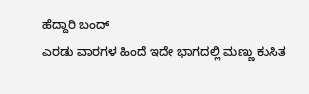ಹೆದ್ದಾರಿ ಬಂದ್
ಎರಡು ವಾರಗಳ ಹಿಂದೆ ಇದೇ ಭಾಗದಲ್ಲಿ ಮಣ್ಣು ಕುಸಿತ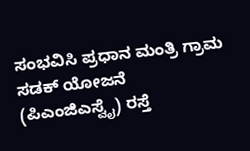ಸಂಭವಿಸಿ ಪ್ರಧಾನ ಮಂತ್ರಿ ಗ್ರಾಮ ಸಡಕ್ ಯೋಜನೆ (ಪಿಎಂಜಿಎಸ್ವೈ) ರಸ್ತೆ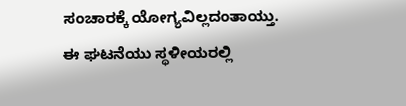ಸಂಚಾರಕ್ಕೆ ಯೋಗ್ಯವಿಲ್ಲದಂತಾಯ್ತು. ಈ ಘಟನೆಯು ಸ್ಥಳೀಯರಲ್ಲಿ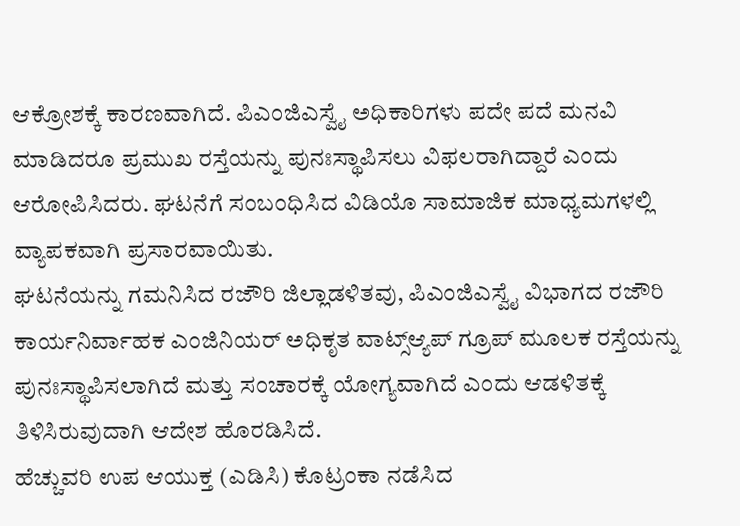ಆಕ್ರೋಶಕ್ಕೆ ಕಾರಣವಾಗಿದೆ. ಪಿಎಂಜಿಎಸ್ವೈ ಅಧಿಕಾರಿಗಳು ಪದೇ ಪದೆ ಮನವಿ ಮಾಡಿದರೂ ಪ್ರಮುಖ ರಸ್ತೆಯನ್ನು ಪುನಃಸ್ಥಾಪಿಸಲು ವಿಫಲರಾಗಿದ್ದಾರೆ ಎಂದು ಆರೋಪಿಸಿದರು. ಘಟನೆಗೆ ಸಂಬಂಧಿಸಿದ ವಿಡಿಯೊ ಸಾಮಾಜಿಕ ಮಾಧ್ಯಮಗಳಲ್ಲಿ ವ್ಯಾಪಕವಾಗಿ ಪ್ರಸಾರವಾಯಿತು.
ಘಟನೆಯನ್ನು ಗಮನಿಸಿದ ರಜೌರಿ ಜಿಲ್ಲಾಡಳಿತವು, ಪಿಎಂಜಿಎಸ್ವೈ ವಿಭಾಗದ ರಜೌರಿ ಕಾರ್ಯನಿರ್ವಾಹಕ ಎಂಜಿನಿಯರ್ ಅಧಿಕೃತ ವಾಟ್ಸ್ಆ್ಯಪ್ ಗ್ರೂಪ್ ಮೂಲಕ ರಸ್ತೆಯನ್ನು ಪುನಃಸ್ಥಾಪಿಸಲಾಗಿದೆ ಮತ್ತು ಸಂಚಾರಕ್ಕೆ ಯೋಗ್ಯವಾಗಿದೆ ಎಂದು ಆಡಳಿತಕ್ಕೆ ತಿಳಿಸಿರುವುದಾಗಿ ಆದೇಶ ಹೊರಡಿಸಿದೆ.
ಹೆಚ್ಚುವರಿ ಉಪ ಆಯುಕ್ತ (ಎಡಿಸಿ) ಕೊಟ್ರಂಕಾ ನಡೆಸಿದ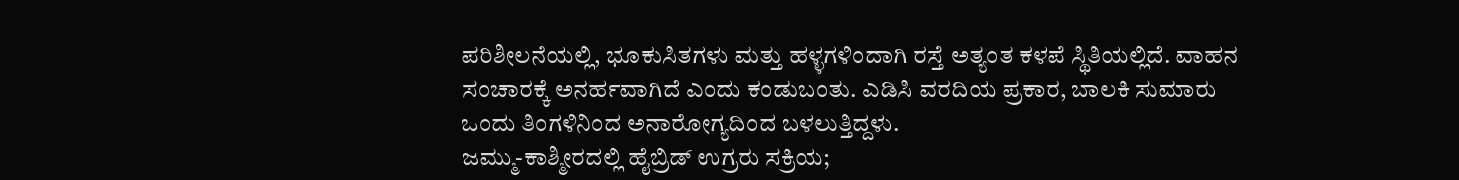ಪರಿಶೀಲನೆಯಲ್ಲಿ, ಭೂಕುಸಿತಗಳು ಮತ್ತು ಹಳ್ಳಗಳಿಂದಾಗಿ ರಸ್ತೆ ಅತ್ಯಂತ ಕಳಪೆ ಸ್ಥಿತಿಯಲ್ಲಿದೆ. ವಾಹನ ಸಂಚಾರಕ್ಕೆ ಅನರ್ಹವಾಗಿದೆ ಎಂದು ಕಂಡುಬಂತು. ಎಡಿಸಿ ವರದಿಯ ಪ್ರಕಾರ, ಬಾಲಕಿ ಸುಮಾರು ಒಂದು ತಿಂಗಳಿನಿಂದ ಅನಾರೋಗ್ಯದಿಂದ ಬಳಲುತ್ತಿದ್ದಳು.
ಜಮ್ಮು-ಕಾಶ್ಮೀರದಲ್ಲಿ ಹೈಬ್ರಿಡ್ ಉಗ್ರರು ಸಕ್ರಿಯ;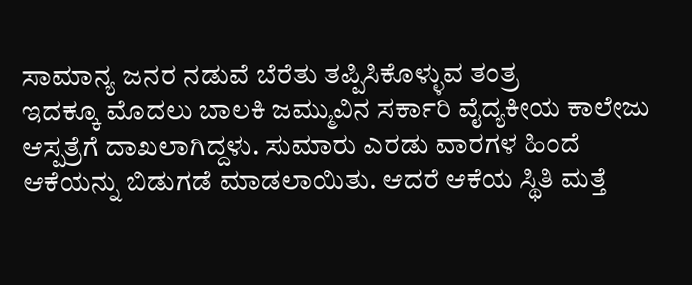ಸಾಮಾನ್ಯ ಜನರ ನಡುವೆ ಬೆರೆತು ತಪ್ಪಿಸಿಕೊಳ್ಳುವ ತಂತ್ರ
ಇದಕ್ಕೂ ಮೊದಲು ಬಾಲಕಿ ಜಮ್ಮುವಿನ ಸರ್ಕಾರಿ ವೈದ್ಯಕೀಯ ಕಾಲೇಜು ಆಸ್ಪತ್ರೆಗೆ ದಾಖಲಾಗಿದ್ದಳು. ಸುಮಾರು ಎರಡು ವಾರಗಳ ಹಿಂದೆ ಆಕೆಯನ್ನು ಬಿಡುಗಡೆ ಮಾಡಲಾಯಿತು. ಆದರೆ ಆಕೆಯ ಸ್ಥಿತಿ ಮತ್ತೆ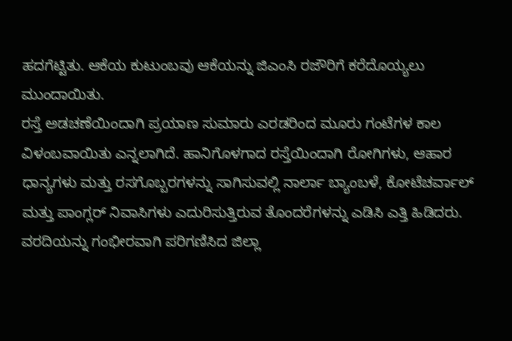ಹದಗೆಟ್ಟಿತು. ಆಕೆಯ ಕುಟುಂಬವು ಆಕೆಯನ್ನು ಜಿಎಂಸಿ ರಜೌರಿಗೆ ಕರೆದೊಯ್ಯಲು ಮುಂದಾಯಿತು.
ರಸ್ತೆ ಅಡಚಣೆಯಿಂದಾಗಿ ಪ್ರಯಾಣ ಸುಮಾರು ಎರಡರಿಂದ ಮೂರು ಗಂಟೆಗಳ ಕಾಲ ವಿಳಂಬವಾಯಿತು ಎನ್ನಲಾಗಿದೆ. ಹಾನಿಗೊಳಗಾದ ರಸ್ತೆಯಿಂದಾಗಿ ರೋಗಿಗಳು, ಆಹಾರ ಧಾನ್ಯಗಳು ಮತ್ತು ರಸಗೊಬ್ಬರಗಳನ್ನು ಸಾಗಿಸುವಲ್ಲಿ ನಾರ್ಲಾ ಬ್ಯಾಂಬಳೆ, ಕೋಟೆಚರ್ವಾಲ್ ಮತ್ತು ಪಾಂಗ್ಲರ್ ನಿವಾಸಿಗಳು ಎದುರಿಸುತ್ತಿರುವ ತೊಂದರೆಗಳನ್ನು ಎಡಿಸಿ ಎತ್ತಿ ಹಿಡಿದರು.
ವರದಿಯನ್ನು ಗಂಭೀರವಾಗಿ ಪರಿಗಣಿಸಿದ ಜಿಲ್ಲಾ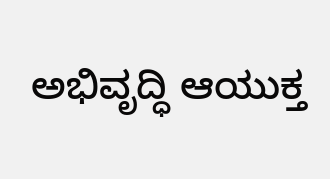ಅಭಿವೃದ್ಧಿ ಆಯುಕ್ತ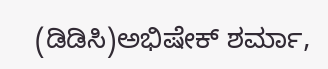(ಡಿಡಿಸಿ)ಅಭಿಷೇಕ್ ಶರ್ಮಾ,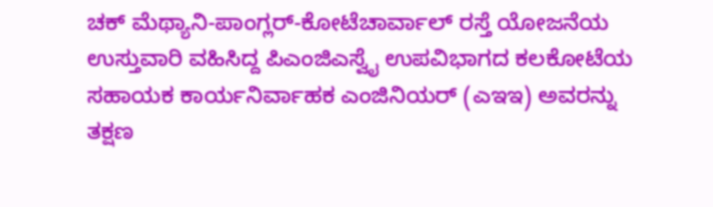ಚಕ್ ಮೆಥ್ಯಾನಿ-ಪಾಂಗ್ಲರ್-ಕೋಟೆಚಾರ್ವಾಲ್ ರಸ್ತೆ ಯೋಜನೆಯ ಉಸ್ತುವಾರಿ ವಹಿಸಿದ್ದ ಪಿಎಂಜಿಎಸ್ವೈ ಉಪವಿಭಾಗದ ಕಲಕೋಟೆಯ ಸಹಾಯಕ ಕಾರ್ಯನಿರ್ವಾಹಕ ಎಂಜಿನಿಯರ್ (ಎಇಇ) ಅವರನ್ನು ತಕ್ಷಣ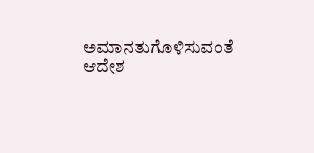ಅಮಾನತುಗೊಳಿಸುವಂತೆ ಆದೇಶ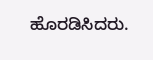ಹೊರಡಿಸಿದರು.